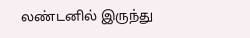லண்டனில் இருந்து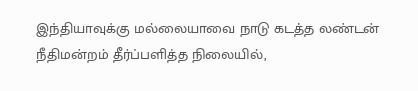இந்தியாவுக்கு மல்லையாவை நாடு கடத்த லண்டன் நீதிமன்றம் தீர்ப்பளித்த நிலையில்,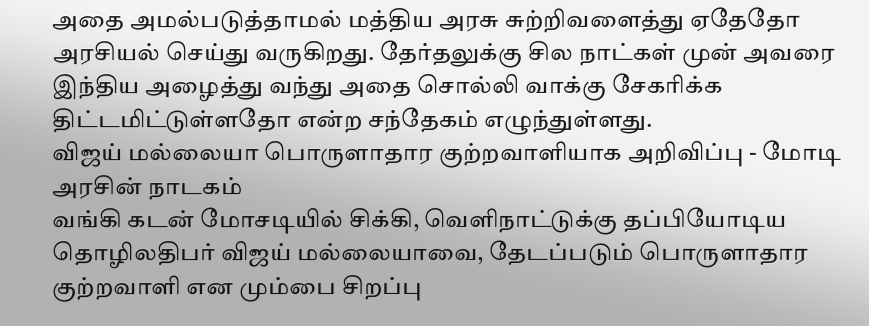அதை அமல்படுத்தாமல் மத்திய அரசு சுற்றிவளைத்து ஏதேதோ அரசியல் செய்து வருகிறது. தேர்தலுக்கு சில நாட்கள் முன் அவரை இந்திய அழைத்து வந்து அதை சொல்லி வாக்கு சேகரிக்க திட்டமிட்டுள்ளதோ என்ற சந்தேகம் எழுந்துள்ளது.
விஜய் மல்லையா பொருளாதார குற்றவாளியாக அறிவிப்பு - மோடி அரசின் நாடகம்
வங்கி கடன் மோசடியில் சிக்கி, வெளிநாட்டுக்கு தப்பியோடிய தொழிலதிபர் விஜய் மல்லையாவை, தேடப்படும் பொருளாதார குற்றவாளி என மும்பை சிறப்பு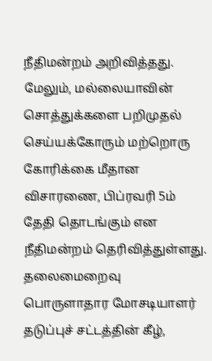நீதிமன்றம் அறிவித்தது. மேலும், மல்லையாவின் சொத்துக்களை பறிமுதல் செய்யக்கோரும் மற்றொரு கோரிக்கை மீதான விசாரணை, பிப்ரவரி 5ம் தேதி தொடங்கும் என நீதிமன்றம் தெரிவித்துள்ளது. தலைமைறைவு பொருளாதார மோசடியாளர் தடுப்புச் சட்டத்தின் கீழ்,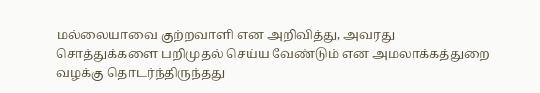மல்லையாவை குற்றவாளி என அறிவித்து, அவரது சொத்துக்களை பறிமுதல் செய்ய வேண்டும் என அமலாக்கத்துறை வழக்கு தொடர்ந்திருந்தது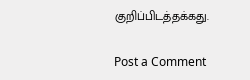குறிப்பிடத்தக்கது.

Post a Comment